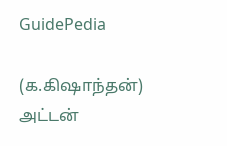GuidePedia

(க.கிஷாந்தன்)
அட்டன்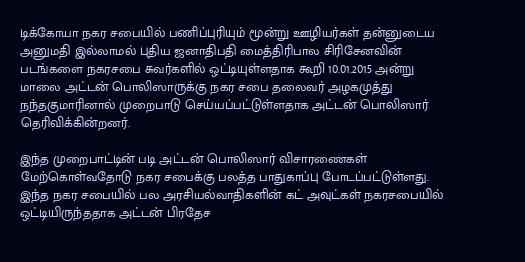டிக்கோயா நகர சபையில் பணிப்புரியும் மூன்று ஊழியர்கள் தன்னுடைய அனுமதி இல்லாமல் புதிய ஜனாதிபதி மைத்திரிபால சிரிசேனவின் படங்களை நகரசபை சுவர்களில் ஒட்டியுள்ளதாக கூறி 10.01.2015 அன்று மாலை அட்டன் பொலிஸாருக்கு நகர சபை தலைவர் அழகமுத்து நந்தகுமாரினால் முறைபாடு செய்யப்பட்டுள்ளதாக அட்டன் பொலிஸார் தெரிவிக்கின்றனர்.

இந்த முறைபாட்டின் படி அட்டன் பொலிஸார் விசாரணைகள் மேற்கொள்வதோடு நகர சபைக்கு பலத்த பாதுகாப்பு போடப்பட்டுள்ளது.
இந்த நகர சபையில் பல அரசியல்வாதிகளின் கட் அவுட்கள் நகரசபையில் ஒட்டியிருந்ததாக அட்டன் பிரதேச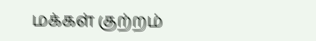மக்கள் குற்றம்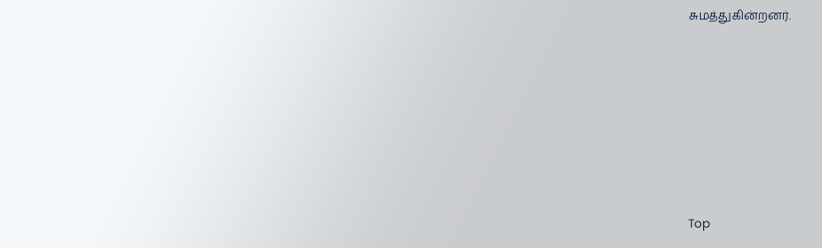சுமத்துகின்றனர்.









Top